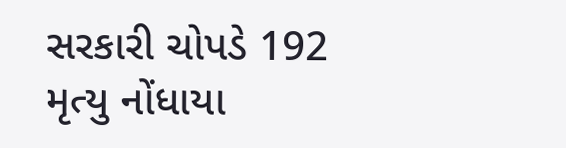સરકારી ચોપડે 192 મૃત્યુ નોંધાયા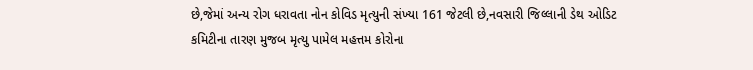છે,જેમાં અન્ય રોગ ધરાવતા નોન કોવિડ મૃત્યુની સંખ્યા 161 જેટલી છે,નવસારી જિલ્લાની ડેથ ઓડિટ કમિટીના તારણ મુજબ મૃત્યુ પામેલ મહત્તમ કોરોના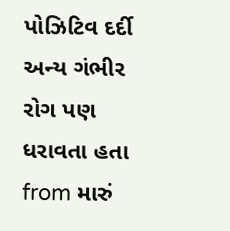પોઝિટિવ દર્દી અન્ય ગંભીર રોગ પણ ધરાવતા હતા
from મારું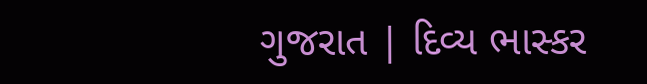ગુજરાત | દિવ્ય ભાસ્કર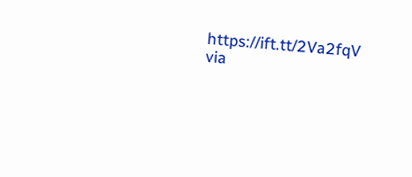https://ift.tt/2Va2fqV
via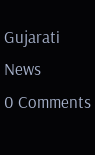Gujarati News
0 Comments